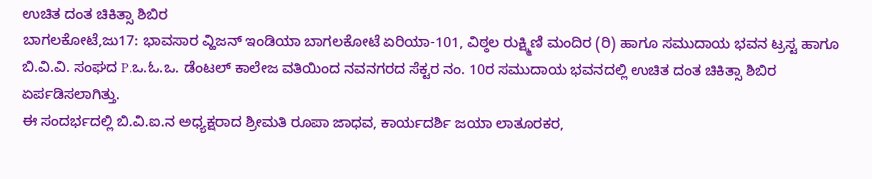ಉಚಿತ ದಂತ ಚಿಕಿತ್ಸಾ ಶಿಬಿರ
ಬಾಗಲಕೋಟೆ,ಜು17: ಭಾವಸಾರ ವ್ಹಿಜನ್ ಇಂಡಿಯಾ ಬಾಗಲಕೋಟೆ ಏರಿಯಾ-101, ವಿಠ್ಠಲ ರುಕ್ಷ್ಮಿಣಿ ಮಂದಿರ (ರಿ) ಹಾಗೂ ಸಮುದಾಯ ಭವನ ಟ್ರಸ್ಟ ಹಾಗೂ ಬಿ.ವಿ.ವಿ. ಸಂಘದ P.ಒ.ಓ.ಒ. ಡೆಂಟಲ್ ಕಾಲೇಜ ವತಿಯಿಂದ ನವನಗರದ ಸೆಕ್ಟರ ನಂ. 10ರ ಸಮುದಾಯ ಭವನದಲ್ಲಿ ಉಚಿತ ದಂತ ಚಿಕಿತ್ಸಾ ಶಿಬಿರ ಏರ್ಪಡಿಸಲಾಗಿತ್ತು.
ಈ ಸಂದರ್ಭದಲ್ಲಿ ಬಿ.ವಿ.ಐ.ನ ಅಧ್ಯಕ್ಷರಾದ ಶ್ರೀಮತಿ ರೂಪಾ ಜಾಧವ, ಕಾರ್ಯದರ್ಶಿ ಜಯಾ ಲಾತೂರಕರ,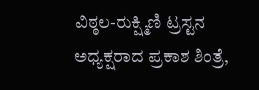ವಿಠ್ಠಲ-ರುಕ್ಷ್ಮಿಣಿ ಟ್ರಸ್ಟನ ಅಧ್ಯಕ್ಷರಾದ ಪ್ರಕಾಶ ಶಿಂತ್ರೆ,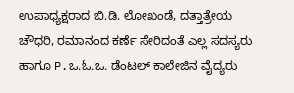ಉಪಾಧ್ಯಕ್ಷರಾದ ಬಿ.ಡಿ. ಲೋಖಂಡೆ, ದತ್ತಾತ್ರೇಯ ಚೌಧರಿ, ರಮಾನಂದ ಕರ್ಣೆ ಸೇರಿದಂತೆ ಎಲ್ಲ ಸದಸ್ಯರು ಹಾಗೂ P.ಒ.ಓ.ಒ. ಡೆಂಟಲ್ ಕಾಲೇಜಿನ ವೈದ್ಯರು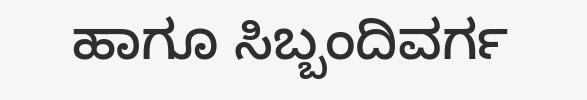ಹಾಗೂ ಸಿಬ್ಬಂದಿವರ್ಗ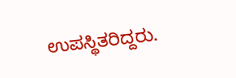ಉಪಸ್ಥಿತರಿದ್ದರು.